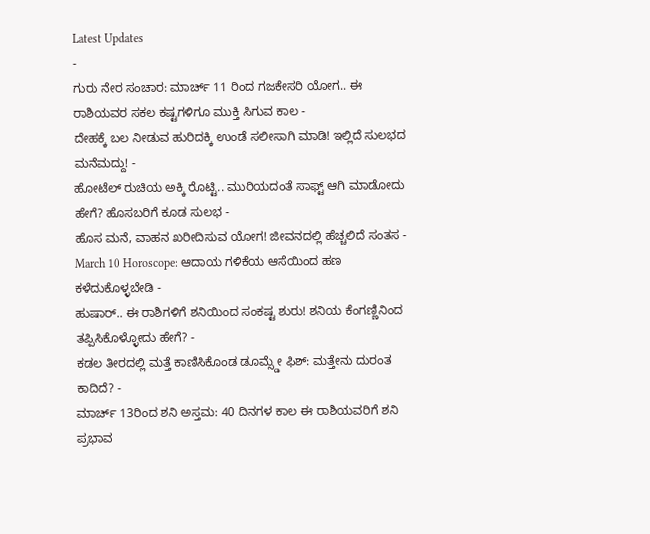Latest Updates
-
ಗುರು ನೇರ ಸಂಚಾರ: ಮಾರ್ಚ್ 11 ರಿಂದ ಗಜಕೇಸರಿ ಯೋಗ.. ಈ ರಾಶಿಯವರ ಸಕಲ ಕಷ್ಟಗಳಿಗೂ ಮುಕ್ತಿ ಸಿಗುವ ಕಾಲ -
ದೇಹಕ್ಕೆ ಬಲ ನೀಡುವ ಹುರಿದಕ್ಕಿ ಉಂಡೆ ಸಲೀಸಾಗಿ ಮಾಡಿ! ಇಲ್ಲಿದೆ ಸುಲಭದ ಮನೆಮದ್ದು! -
ಹೋಟೆಲ್ ರುಚಿಯ ಅಕ್ಕಿ ರೊಟ್ಟಿ.. ಮುರಿಯದಂತೆ ಸಾಫ್ಟ್ ಆಗಿ ಮಾಡೋದು ಹೇಗೆ? ಹೊಸಬರಿಗೆ ಕೂಡ ಸುಲಭ -
ಹೊಸ ಮನೆ, ವಾಹನ ಖರೀದಿಸುವ ಯೋಗ! ಜೀವನದಲ್ಲಿ ಹೆಚ್ಚಲಿದೆ ಸಂತಸ -
March 10 Horoscope: ಆದಾಯ ಗಳಿಕೆಯ ಆಸೆಯಿಂದ ಹಣ ಕಳೆದುಕೊಳ್ಳಬೇಡಿ -
ಹುಷಾರ್.. ಈ ರಾಶಿಗಳಿಗೆ ಶನಿಯಿಂದ ಸಂಕಷ್ಟ ಶುರು! ಶನಿಯ ಕೆಂಗಣ್ಣಿನಿಂದ ತಪ್ಪಿಸಿಕೊಳ್ಳೋದು ಹೇಗೆ? -
ಕಡಲ ತೀರದಲ್ಲಿ ಮತ್ತೆ ಕಾಣಿಸಿಕೊಂಡ ಡೂಮ್ಸ್ಡೇ ಫಿಶ್: ಮತ್ತೇನು ದುರಂತ ಕಾದಿದೆ? -
ಮಾರ್ಚ್ 13ರಿಂದ ಶನಿ ಅಸ್ತಮ: 40 ದಿನಗಳ ಕಾಲ ಈ ರಾಶಿಯವರಿಗೆ ಶನಿ ಪ್ರಭಾವ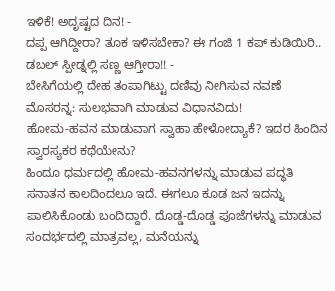ಇಳಿಕೆ! ಅದೃಷ್ಟದ ದಿನ! -
ದಪ್ಪ ಆಗಿದ್ದೀರಾ? ತೂಕ ಇಳಿಸಬೇಕಾ? ಈ ಗಂಜಿ 1 ಕಪ್ ಕುಡಿಯಿರಿ.. ಡಬಲ್ ಸ್ಪೀಡ್ನಲ್ಲಿ ಸಣ್ಣ ಆಗ್ತೀರಾ!! -
ಬೇಸಿಗೆಯಲ್ಲಿ ದೇಹ ತಂಪಾಗಿಟ್ಟು ದಣಿವು ನೀಗಿಸುವ ನವಣೆ ಮೊಸರನ್ನ: ಸುಲಭವಾಗಿ ಮಾಡುವ ವಿಧಾನವಿದು!
ಹೋಮ-ಹವನ ಮಾಡುವಾಗ ಸ್ವಾಹಾ ಹೇಳೋದ್ಯಾಕೆ? ಇದರ ಹಿಂದಿನ ಸ್ವಾರಸ್ಯಕರ ಕಥೆಯೇನು?
ಹಿಂದೂ ಧರ್ಮದಲ್ಲಿ ಹೋಮ-ಹವನಗಳನ್ನು ಮಾಡುವ ಪದ್ಧತಿ ಸನಾತನ ಕಾಲದಿಂದಲೂ ಇದೆ. ಈಗಲೂ ಕೂಡ ಜನ ಇದನ್ನು ಪಾಲಿಸಿಕೊಂಡು ಬಂದಿದ್ದಾರೆ. ದೊಡ್ಡ-ದೊಡ್ಡ ಪೂಜೆಗಳನ್ನು ಮಾಡುವ ಸಂದರ್ಭದಲ್ಲಿ ಮಾತ್ರವಲ್ಲ, ಮನೆಯನ್ನು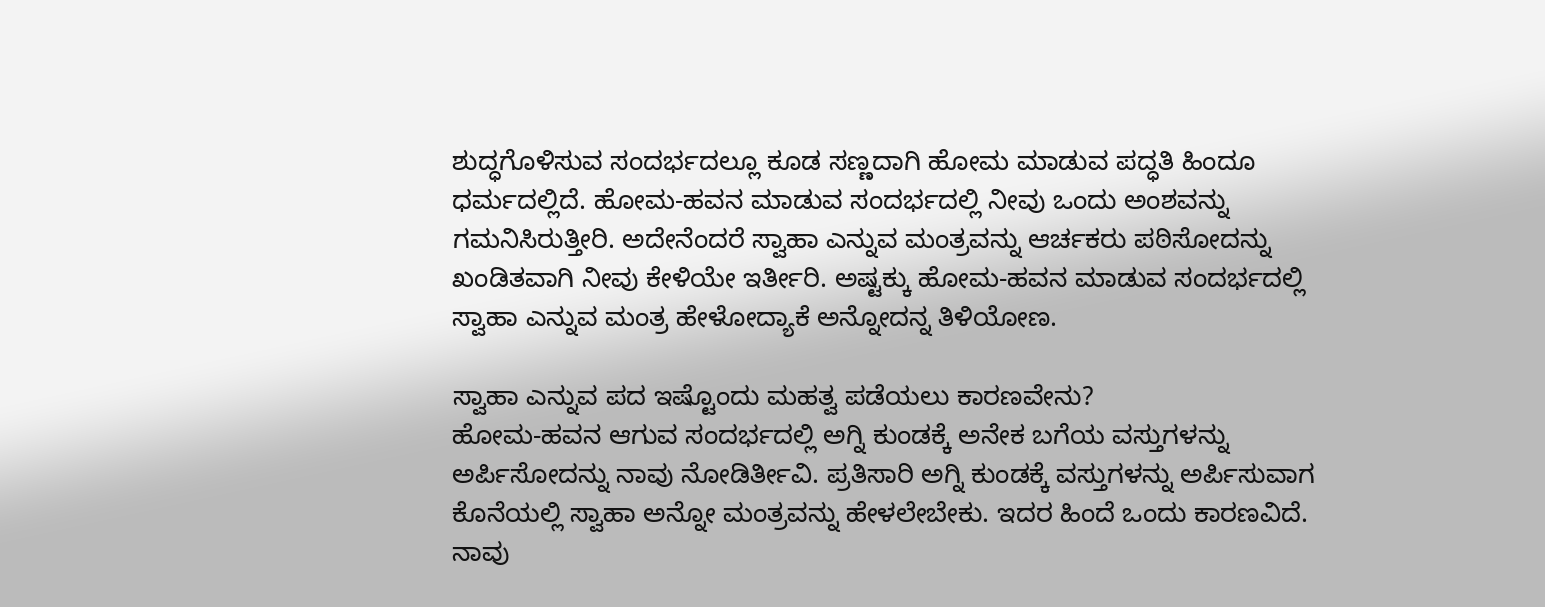ಶುದ್ಧಗೊಳಿಸುವ ಸಂದರ್ಭದಲ್ಲೂ ಕೂಡ ಸಣ್ಣದಾಗಿ ಹೋಮ ಮಾಡುವ ಪದ್ಧತಿ ಹಿಂದೂ ಧರ್ಮದಲ್ಲಿದೆ. ಹೋಮ-ಹವನ ಮಾಡುವ ಸಂದರ್ಭದಲ್ಲಿ ನೀವು ಒಂದು ಅಂಶವನ್ನು ಗಮನಿಸಿರುತ್ತೀರಿ. ಅದೇನೆಂದರೆ ಸ್ವಾಹಾ ಎನ್ನುವ ಮಂತ್ರವನ್ನು ಆರ್ಚಕರು ಪಠಿಸೋದನ್ನು ಖಂಡಿತವಾಗಿ ನೀವು ಕೇಳಿಯೇ ಇರ್ತೀರಿ. ಅಷ್ಟಕ್ಕು ಹೋಮ-ಹವನ ಮಾಡುವ ಸಂದರ್ಭದಲ್ಲಿ ಸ್ವಾಹಾ ಎನ್ನುವ ಮಂತ್ರ ಹೇಳೋದ್ಯಾಕೆ ಅನ್ನೋದನ್ನ ತಿಳಿಯೋಣ.

ಸ್ವಾಹಾ ಎನ್ನುವ ಪದ ಇಷ್ಟೊಂದು ಮಹತ್ವ ಪಡೆಯಲು ಕಾರಣವೇನು?
ಹೋಮ-ಹವನ ಆಗುವ ಸಂದರ್ಭದಲ್ಲಿ ಅಗ್ನಿ ಕುಂಡಕ್ಕೆ ಅನೇಕ ಬಗೆಯ ವಸ್ತುಗಳನ್ನು ಅರ್ಪಿಸೋದನ್ನು ನಾವು ನೋಡಿರ್ತೀವಿ. ಪ್ರತಿಸಾರಿ ಅಗ್ನಿ ಕುಂಡಕ್ಕೆ ವಸ್ತುಗಳನ್ನು ಅರ್ಪಿಸುವಾಗ ಕೊನೆಯಲ್ಲಿ ಸ್ವಾಹಾ ಅನ್ನೋ ಮಂತ್ರವನ್ನು ಹೇಳಲೇಬೇಕು. ಇದರ ಹಿಂದೆ ಒಂದು ಕಾರಣವಿದೆ. ನಾವು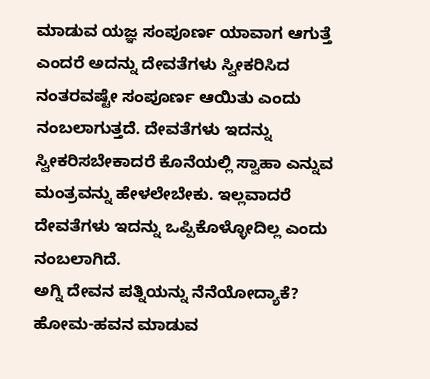ಮಾಡುವ ಯಜ್ಞ ಸಂಪೂರ್ಣ ಯಾವಾಗ ಆಗುತ್ತೆ ಎಂದರೆ ಅದನ್ನು ದೇವತೆಗಳು ಸ್ವೀಕರಿಸಿದ ನಂತರವಷ್ಟೇ ಸಂಪೂರ್ಣ ಆಯಿತು ಎಂದು ನಂಬಲಾಗುತ್ತದೆ. ದೇವತೆಗಳು ಇದನ್ನು ಸ್ವೀಕರಿಸಬೇಕಾದರೆ ಕೊನೆಯಲ್ಲಿ ಸ್ವಾಹಾ ಎನ್ನುವ ಮಂತ್ರವನ್ನು ಹೇಳಲೇಬೇಕು. ಇಲ್ಲವಾದರೆ ದೇವತೆಗಳು ಇದನ್ನು ಒಪ್ಪಿಕೊಳ್ಳೋದಿಲ್ಲ ಎಂದು ನಂಬಲಾಗಿದೆ.
ಅಗ್ನಿ ದೇವನ ಪತ್ನಿಯನ್ನು ನೆನೆಯೋದ್ಯಾಕೆ?
ಹೋಮ-ಹವನ ಮಾಡುವ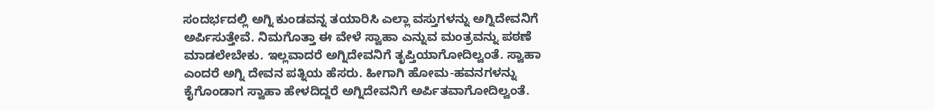ಸಂದರ್ಭದಲ್ಲಿ ಅಗ್ನಿ ಕುಂಡವನ್ನ ತಯಾರಿಸಿ ಎಲ್ಲಾ ವಸ್ತುಗಳನ್ನು ಅಗ್ನಿದೇವನಿಗೆ ಅರ್ಪಿಸುತ್ತೇವೆ. ನಿಮಗೊತ್ತಾ ಈ ವೇಳೆ ಸ್ವಾಹಾ ಎನ್ನುವ ಮಂತ್ರವನ್ನು ಪಠಣೆ ಮಾಡಲೇಬೇಕು. ಇಲ್ಲವಾದರೆ ಅಗ್ನಿದೇವನಿಗೆ ತೃಪ್ತಿಯಾಗೋದಿಲ್ವಂತೆ. ಸ್ವಾಹಾ ಎಂದರೆ ಅಗ್ನಿ ದೇವನ ಪತ್ನಿಯ ಹೆಸರು. ಹೀಗಾಗಿ ಹೋಮ-ಹವನಗಳನ್ನು ಕೈಗೊಂಡಾಗ ಸ್ವಾಹಾ ಹೇಳದಿದ್ದರೆ ಅಗ್ನಿದೇವನಿಗೆ ಅರ್ಪಿತವಾಗೋದಿಲ್ವಂತೆ.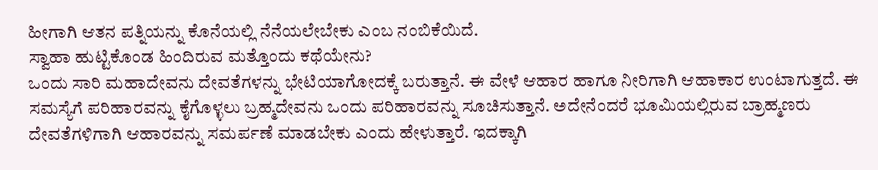ಹೀಗಾಗಿ ಆತನ ಪತ್ನಿಯನ್ನು ಕೊನೆಯಲ್ಲಿ ನೆನೆಯಲೇಬೇಕು ಎಂಬ ನಂಬಿಕೆಯಿದೆ.
ಸ್ವಾಹಾ ಹುಟ್ಟಿಕೊಂಡ ಹಿಂದಿರುವ ಮತ್ತೊಂದು ಕಥೆಯೇನು?
ಒಂದು ಸಾರಿ ಮಹಾದೇವನು ದೇವತೆಗಳನ್ನು ಭೇಟಿಯಾಗೋದಕ್ಕೆ ಬರುತ್ತಾನೆ. ಈ ವೇಳೆ ಆಹಾರ ಹಾಗೂ ನೀರಿಗಾಗಿ ಆಹಾಕಾರ ಉಂಟಾಗುತ್ತದೆ. ಈ ಸಮಸ್ಯೆಗೆ ಪರಿಹಾರವನ್ನು ಕೈಗೊಳ್ಳಲು ಬ್ರಹ್ಮದೇವನು ಒಂದು ಪರಿಹಾರವನ್ನು ಸೂಚಿಸುತ್ತಾನೆ. ಅದೇನೆಂದರೆ ಭೂಮಿಯಲ್ಲಿರುವ ಬ್ರಾಹ್ಮಣರು ದೇವತೆಗಳಿಗಾಗಿ ಆಹಾರವನ್ನು ಸಮರ್ಪಣೆ ಮಾಡಬೇಕು ಎಂದು ಹೇಳುತ್ತಾರೆ. ಇದಕ್ಕಾಗಿ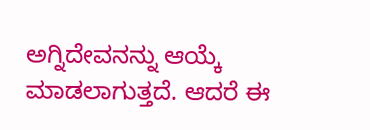ಅಗ್ನಿದೇವನನ್ನು ಆಯ್ಕೆ ಮಾಡಲಾಗುತ್ತದೆ. ಆದರೆ ಈ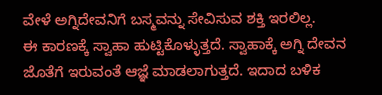ವೇಳೆ ಅಗ್ನಿದೇವನಿಗೆ ಬಸ್ಮವನ್ನು ಸೇವಿಸುವ ಶಕ್ತಿ ಇರಲಿಲ್ಲ.
ಈ ಕಾರಣಕ್ಕೆ ಸ್ವಾಹಾ ಹುಟ್ಟಿಕೊಳ್ಳುತ್ತದೆ. ಸ್ವಾಹಾಕ್ಕೆ ಅಗ್ನಿ ದೇವನ ಜೊತೆಗೆ ಇರುವಂತೆ ಆಜ್ಞೆ ಮಾಡಲಾಗುತ್ತದೆ. ಇದಾದ ಬಳಿಕ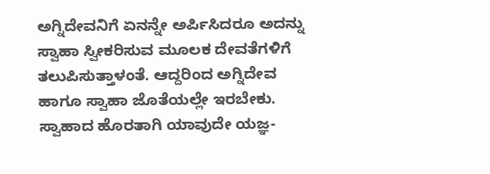ಅಗ್ನಿದೇವನಿಗೆ ಏನನ್ನೇ ಅರ್ಪಿಸಿದರೂ ಅದನ್ನು ಸ್ವಾಹಾ ಸ್ವೀಕರಿಸುವ ಮೂಲಕ ದೇವತೆಗಳಿಗೆ ತಲುಪಿಸುತ್ತಾಳಂತೆ. ಆದ್ದರಿಂದ ಅಗ್ನಿದೇವ ಹಾಗೂ ಸ್ವಾಹಾ ಜೊತೆಯಲ್ಲೇ ಇರಬೇಕು. ಸ್ವಾಹಾದ ಹೊರತಾಗಿ ಯಾವುದೇ ಯಜ್ಞ-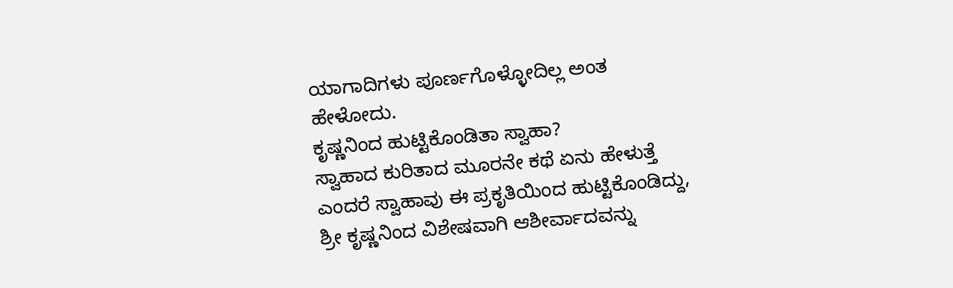ಯಾಗಾದಿಗಳು ಪೂರ್ಣಗೊಳ್ಳೋದಿಲ್ಲ ಅಂತ ಹೇಳೋದು.
ಕೃಷ್ಣನಿಂದ ಹುಟ್ಟಿಕೊಂಡಿತಾ ಸ್ವಾಹಾ?
ಸ್ವಾಹಾದ ಕುರಿತಾದ ಮೂರನೇ ಕಥೆ ಏನು ಹೇಳುತ್ತೆ ಎಂದರೆ ಸ್ವಾಹಾವು ಈ ಪ್ರಕೃತಿಯಿಂದ ಹುಟ್ಟಿಕೊಂಡಿದ್ದು, ಶ್ರೀ ಕೃಷ್ಣನಿಂದ ವಿಶೇಷವಾಗಿ ಆಶೀರ್ವಾದವನ್ನು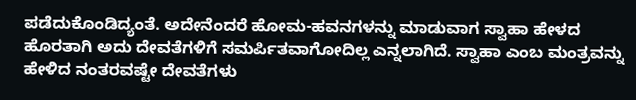ಪಡೆದುಕೊಂಡಿದ್ಯಂತೆ. ಅದೇನೆಂದರೆ ಹೋಮ-ಹವನಗಳನ್ನು ಮಾಡುವಾಗ ಸ್ವಾಹಾ ಹೇಳದ ಹೊರತಾಗಿ ಅದು ದೇವತೆಗಳಿಗೆ ಸಮರ್ಪಿತವಾಗೋದಿಲ್ಲ ಎನ್ನಲಾಗಿದೆ. ಸ್ವಾಹಾ ಎಂಬ ಮಂತ್ರವನ್ನು ಹೇಳಿದ ನಂತರವಷ್ಟೇ ದೇವತೆಗಳು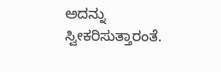ಅದನ್ನು ಸ್ವೀಕರಿಸುತ್ತಾರಂತೆ.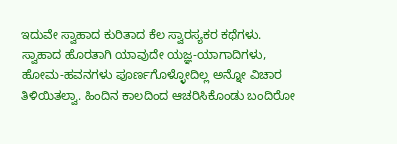ಇದುವೇ ಸ್ವಾಹಾದ ಕುರಿತಾದ ಕೆಲ ಸ್ವಾರಸ್ಯಕರ ಕಥೆಗಳು. ಸ್ವಾಹಾದ ಹೊರತಾಗಿ ಯಾವುದೇ ಯಜ್ಞ-ಯಾಗಾದಿಗಳು, ಹೋಮ-ಹವನಗಳು ಪೂರ್ಣಗೊಳ್ಳೋದಿಲ್ಲ ಅನ್ನೋ ವಿಚಾರ ತಿಳಿಯಿತಲ್ವಾ. ಹಿಂದಿನ ಕಾಲದಿಂದ ಆಚರಿಸಿಕೊಂಡು ಬಂದಿರೋ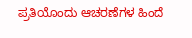ಪ್ರತಿಯೊಂದು ಆಚರಣೆಗಳ ಹಿಂದೆ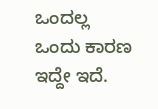ಒಂದಲ್ಲ ಒಂದು ಕಾರಣ ಇದ್ದೇ ಇದೆ.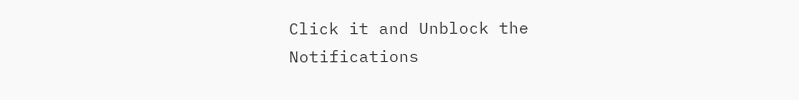Click it and Unblock the Notifications